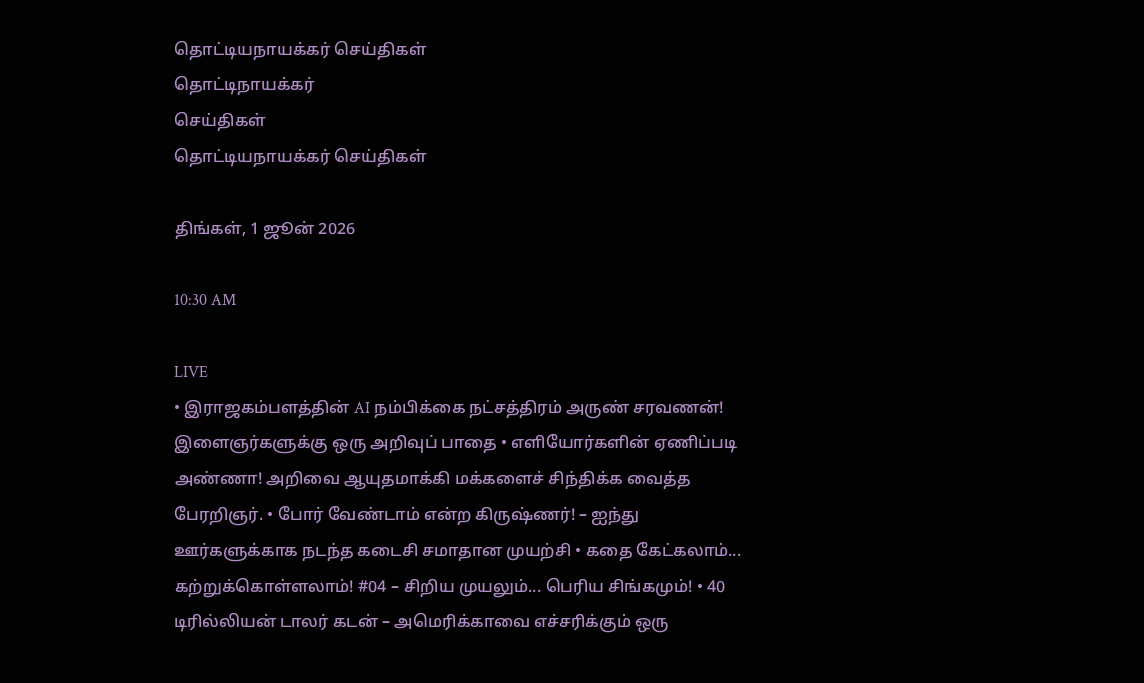தொட்டியநாயக்கர் செய்திகள்
தொட்டிநாயக்கர்
செய்திகள்
தொட்டியநாயக்கர் செய்திகள்

திங்கள், 1 ஜூன் 2026

10:30 AM

LIVE
• இராஜகம்பளத்தின் AI நம்பிக்கை நட்சத்திரம் அருண் சரவணன்! இளைஞர்களுக்கு ஒரு அறிவுப் பாதை • எளியோர்களின் ஏணிப்படி அண்ணா! அறிவை ஆயுதமாக்கி மக்களைச் சிந்திக்க வைத்த பேரறிஞர். • போர் வேண்டாம் என்ற கிருஷ்ணர்! – ஐந்து ஊர்களுக்காக நடந்த கடைசி சமாதான முயற்சி • கதை கேட்கலாம்... கற்றுக்கொள்ளலாம்! #04 – சிறிய முயலும்... பெரிய சிங்கமும்! • 40 டிரில்லியன் டாலர் கடன் – அமெரிக்காவை எச்சரிக்கும் ஒரு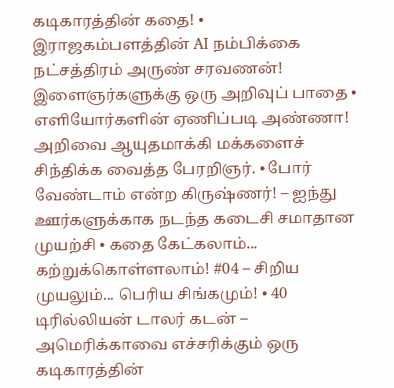கடிகாரத்தின் கதை! • இராஜகம்பளத்தின் AI நம்பிக்கை நட்சத்திரம் அருண் சரவணன்! இளைஞர்களுக்கு ஒரு அறிவுப் பாதை • எளியோர்களின் ஏணிப்படி அண்ணா! அறிவை ஆயுதமாக்கி மக்களைச் சிந்திக்க வைத்த பேரறிஞர். • போர் வேண்டாம் என்ற கிருஷ்ணர்! – ஐந்து ஊர்களுக்காக நடந்த கடைசி சமாதான முயற்சி • கதை கேட்கலாம்... கற்றுக்கொள்ளலாம்! #04 – சிறிய முயலும்... பெரிய சிங்கமும்! • 40 டிரில்லியன் டாலர் கடன் – அமெரிக்காவை எச்சரிக்கும் ஒரு கடிகாரத்தின்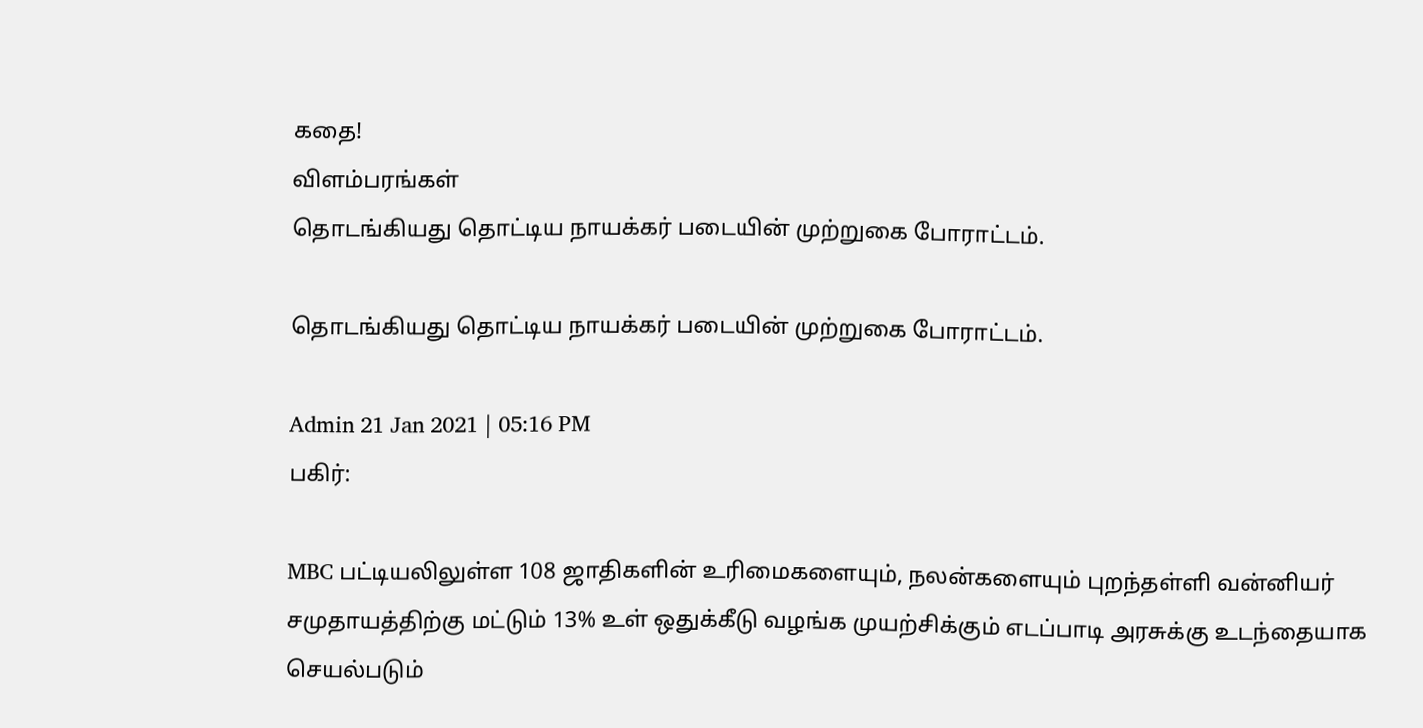கதை!
விளம்பரங்கள்
தொடங்கியது தொட்டிய நாயக்கர் படையின் முற்றுகை போராட்டம்.

தொடங்கியது தொட்டிய நாயக்கர் படையின் முற்றுகை போராட்டம்.

Admin 21 Jan 2021 | 05:16 PM
பகிர்:

MBC பட்டியலிலுள்ள 108 ஜாதிகளின் உரிமைகளையும், நலன்களையும் புறந்தள்ளி வன்னியர் சமுதாயத்திற்கு மட்டும் 13% உள் ஒதுக்கீடு வழங்க முயற்சிக்கும் எடப்பாடி அரசுக்கு உடந்தையாக செயல்படும்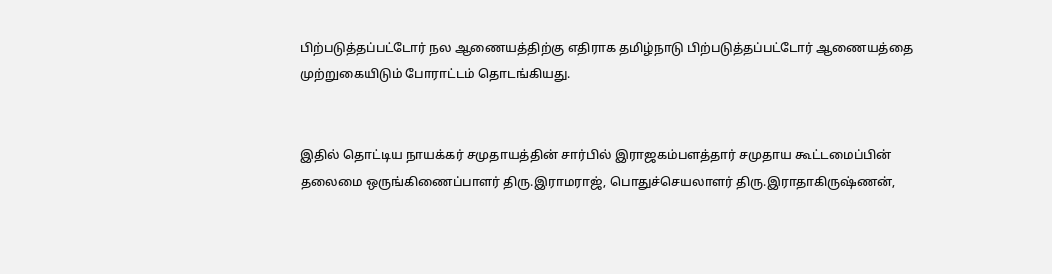பிற்படுத்தப்பட்டோர் நல ஆணையத்திற்கு எதிராக தமிழ்நாடு பிற்படுத்தப்பட்டோர் ஆணையத்தை முற்றுகையிடும் போராட்டம் தொடங்கியது.


இதில் தொட்டிய நாயக்கர் சமுதாயத்தின் சார்பில் இராஜகம்பளத்தார் சமுதாய கூட்டமைப்பின் தலைமை ஒருங்கிணைப்பாளர் திரு.இராமராஜ், பொதுச்செயலாளர் திரு.இராதாகிருஷ்ணன்,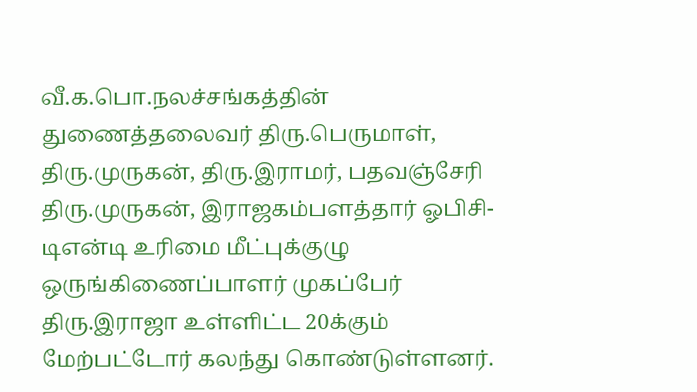வீ.க.பொ.நலச்சங்கத்தின் துணைத்தலைவர் திரு.பெருமாள், திரு.முருகன், திரு.இராமர், பதவஞ்சேரி திரு.முருகன், இராஜகம்பளத்தார் ஓபிசி-டிஎன்டி உரிமை மீட்புக்குழு ஒருங்கிணைப்பாளர் முகப்பேர் திரு.இராஜா உள்ளிட்ட 20க்கும் மேற்பட்டோர் கலந்து கொண்டுள்ளனர்.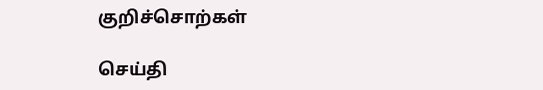குறிச்சொற்கள்

செய்தி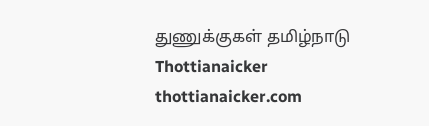துணுக்குகள் தமிழ்நாடு Thottianaicker thottianaicker.com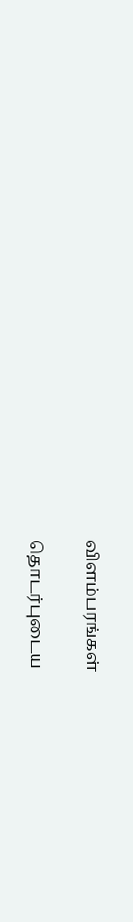விளம்பரங்கள்

தொடர்புடைய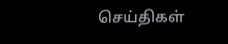செய்திகள்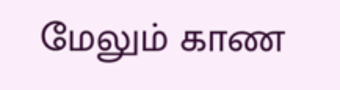மேலும் காண